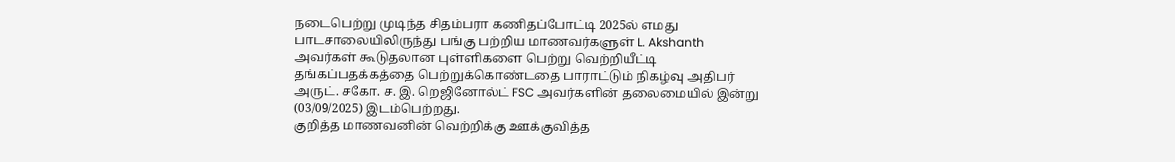நடைபெற்று முடிந்த சிதம்பரா கணிதப்போட்டி 2025ல் எமது பாடசாலையிலிருந்து பங்கு பற்றிய மாணவர்களுள் L. Akshanth அவர்கள் கூடுதலான புள்ளிகளை பெற்று வெற்றியீட்டி தங்கப்பதக்கத்தை பெற்றுக்கொண்டதை பாராட்டும் நிகழ்வு அதிபர் அருட். சகோ. ச. இ. றெஜினோல்ட் FSC அவர்களின் தலைமையில் இன்று (03/09/2025) இடம்பெற்றது.
குறித்த மாணவனின் வெற்றிக்கு ஊக்குவித்த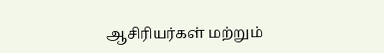ஆசிரியர்கள் மற்றும்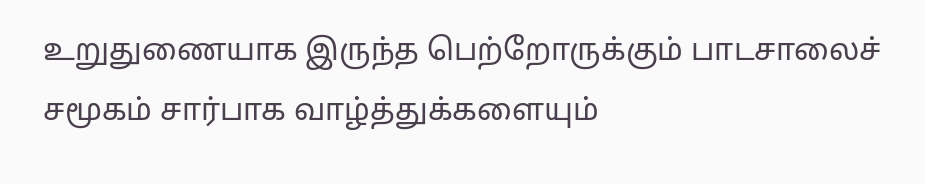உறுதுணையாக இருந்த பெற்றோருக்கும் பாடசாலைச் சமூகம் சார்பாக வாழ்த்துக்களையும்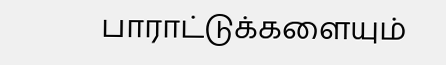பாராட்டுக்களையும்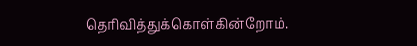தெரிவித்துக்கொள்கின்றோம்.